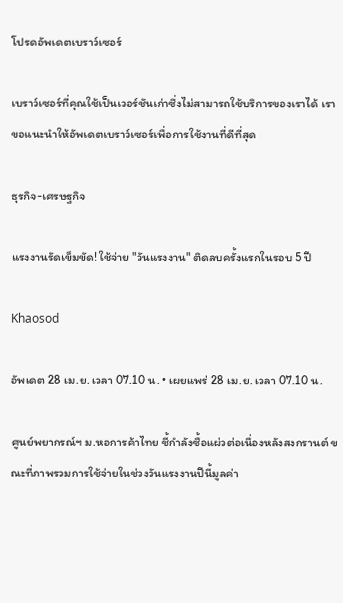โปรดอัพเดตเบราว์เซอร์

เบราว์เซอร์ที่คุณใช้เป็นเวอร์ชันเก่าซึ่งไม่สามารถใช้บริการของเราได้ เราขอแนะนำให้อัพเดตเบราว์เซอร์เพื่อการใช้งานที่ดีที่สุด

ธุรกิจ-เศรษฐกิจ

แรงงานรัดเข็มขัด! ใช้จ่าย "วันแรงงาน" ติดลบครั้งแรกในรอบ 5 ปี

Khaosod

อัพเดต 28 เม.ย. เวลา 07.10 น. • เผยแพร่ 28 เม.ย. เวลา 07.10 น.

ศูนย์พยากรณ์ฯ ม.หอการค้าไทย ชี้กำลังซื้อแผ่วต่อเนื่องหลังสงกรานต์ ขณะที่ภาพรวมการใช้จ่ายในช่วงวันแรงงานปีนี้มูลค่า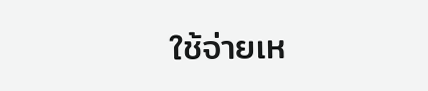ใช้จ่ายเห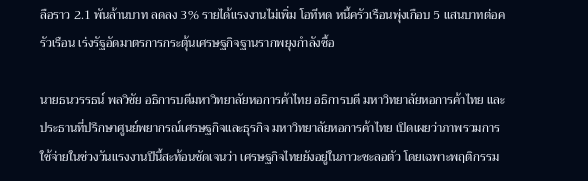ลือราว 2.1 พันล้านบาท ลดลง 3% รายได้แรงงานไม่เพิ่ม โอทีหด หนี้ครัวเรือนพุ่งเกือบ 5 แสนบาทต่อครัวเรือน เร่งรัฐอัดมาตรการกระตุ้นเศรษฐกิจฐานรากพยุงกำลังซื้อ

นายธนวรรธน์ พลวิชัย อธิการบดีมหาวิทยาลัยหอการค้าไทย อธิการบดี มหาวิทยาลัยหอการค้าไทย และประธานที่ปรึกษาศูนย์พยากรณ์เศรษฐกิจและธุรกิจ มหาวิทยาลัยหอการค้าไทย เปิดเผยว่าภาพรวมการใช้จ่ายในช่วงวันแรงงานปีนี้สะท้อนชัดเจนว่า เศรษฐกิจไทยยังอยู่ในภาวะชะลอตัว โดยเฉพาะพฤติกรรม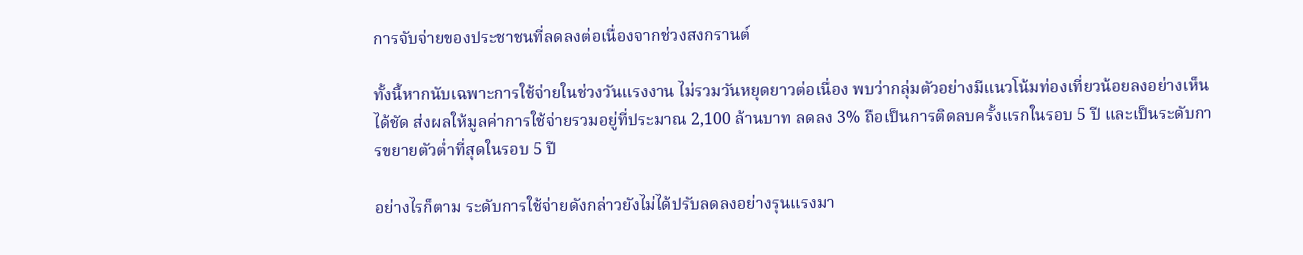การจับจ่ายของประชาชนที่ลดลงต่อเนื่องจากช่วงสงกรานต์

ทั้งนี้หากนับเฉพาะการใช้จ่ายในช่วงวันแรงงาน ไม่รวมวันหยุดยาวต่อเนื่อง พบว่ากลุ่มตัวอย่างมีแนวโน้มท่องเที่ยวน้อยลงอย่างเห็นได้ชัด ส่งผลให้มูลค่าการใช้จ่ายรวมอยู่ที่ประมาณ 2,100 ล้านบาท ลดลง 3% ถือเป็นการติดลบครั้งแรกในรอบ 5 ปี และเป็นระดับการขยายตัวต่ำที่สุดในรอบ 5 ปี

อย่างไรก็ตาม ระดับการใช้จ่ายดังกล่าวยังไม่ได้ปรับลดลงอย่างรุนแรงมา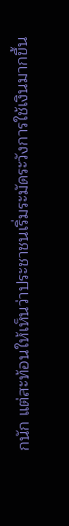กนัก แต่สะท้อนให้เห็นว่าประชาชนเริ่มระมัดระวังการใช้เงินมากขึ้น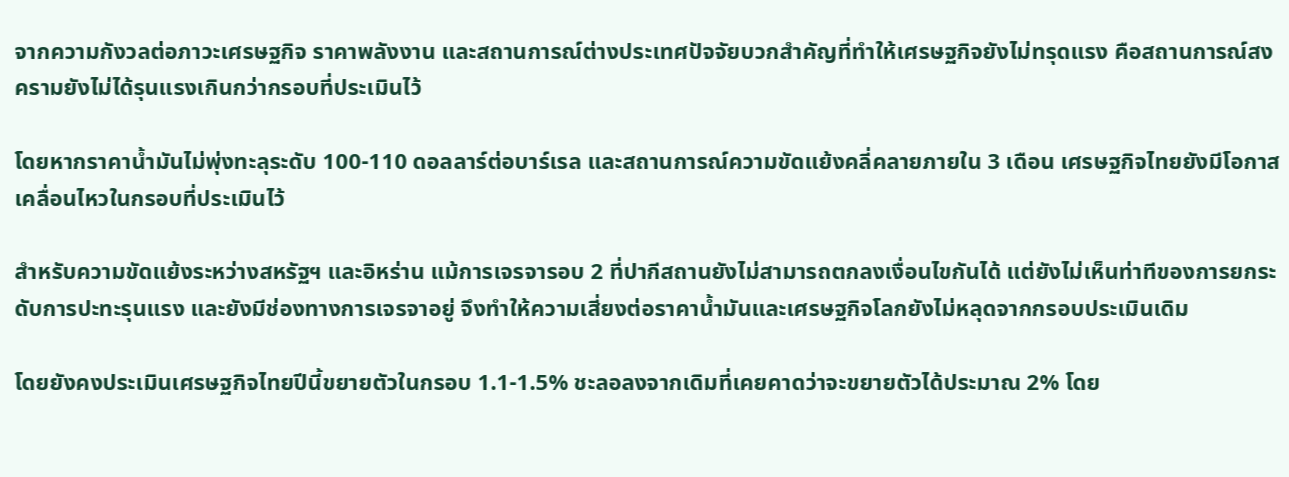จากความกังวลต่อภาวะเศรษฐกิจ ราคาพลังงาน และสถานการณ์ต่างประเทศปัจจัยบวกสำคัญที่ทำให้เศรษฐกิจยังไม่ทรุดแรง คือสถานการณ์สงครามยังไม่ได้รุนแรงเกินกว่ากรอบที่ประเมินไว้

โดยหากราคาน้ำมันไม่พุ่งทะลุระดับ 100-110 ดอลลาร์ต่อบาร์เรล และสถานการณ์ความขัดแย้งคลี่คลายภายใน 3 เดือน เศรษฐกิจไทยยังมีโอกาสเคลื่อนไหวในกรอบที่ประเมินไว้

สำหรับความขัดแย้งระหว่างสหรัฐฯ และอิหร่าน แม้การเจรจารอบ 2 ที่ปากีสถานยังไม่สามารถตกลงเงื่อนไขกันได้ แต่ยังไม่เห็นท่าทีของการยกระดับการปะทะรุนแรง และยังมีช่องทางการเจรจาอยู่ จึงทำให้ความเสี่ยงต่อราคาน้ำมันและเศรษฐกิจโลกยังไม่หลุดจากกรอบประเมินเดิม

โดยยังคงประเมินเศรษฐกิจไทยปีนี้ขยายตัวในกรอบ 1.1-1.5% ชะลอลงจากเดิมที่เคยคาดว่าจะขยายตัวได้ประมาณ 2% โดย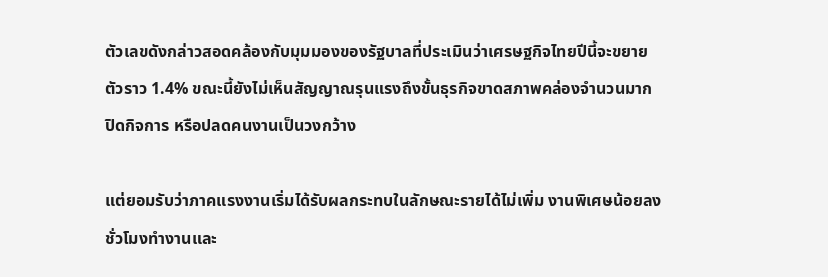ตัวเลขดังกล่าวสอดคล้องกับมุมมองของรัฐบาลที่ประเมินว่าเศรษฐกิจไทยปีนี้จะขยายตัวราว 1.4% ขณะนี้ยังไม่เห็นสัญญาณรุนแรงถึงขั้นธุรกิจขาดสภาพคล่องจำนวนมาก ปิดกิจการ หรือปลดคนงานเป็นวงกว้าง

แต่ยอมรับว่าภาคแรงงานเริ่มได้รับผลกระทบในลักษณะรายได้ไม่เพิ่ม งานพิเศษน้อยลง ชั่วโมงทำงานและ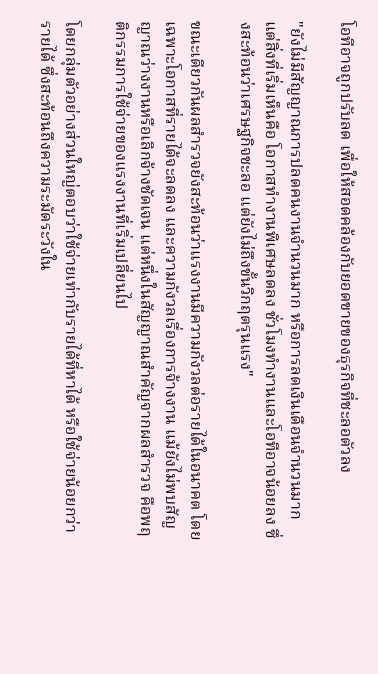โอทีอาจถูกปรับลด เพื่อให้สอดคล้องกับยอดขายของธุรกิจที่ชะลอตัวลง

"ยังไม่มีสัญญาณการปลดคนงานจำนวนมาก หรือการลดเงินเดือนจำนวนมาก แต่สิ่งที่เริ่มเห็นคือ โอกาสทำงานพิเศษลดลง ชั่วโมงทำงานและโอทีอาจน้อยลง ซึ่งสะท้อนว่าเศรษฐกิจชะลอ แต่ยังไม่ถึงขั้นวิกฤตรุนแรง"

ขณะเดียวกันผลสำรวจยังสะท้อนว่าแรงงานมีความกังวลต่อรายได้ในอนาคต โดยเฉพาะโอกาสที่รายได้จะลดลง และความกังวลเรื่องการจ้างงาน แม้ยังไม่พบสัญญาณว่างงานหรือเลิกจ้างชัดเจน แต่หนึ่งในสัญญาณสำคัญจากผลสำรวจ คือพฤติกรรมการใช้จ่ายของแรงงานที่เริ่มเปลี่ยนไป

โดยกลุ่มตัวอย่างส่วนใหญ่ตอบว่าใช้จ่ายเท่ากับรายได้ที่หาได้ หรือใช้จ่ายน้อยกว่ารายได้ ซึ่งสะท้อนถึงความระมัดระวังใน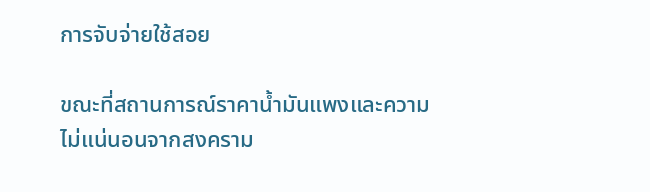การจับจ่ายใช้สอย

ขณะที่สถานการณ์ราคาน้ำมันแพงและความไม่แน่นอนจากสงคราม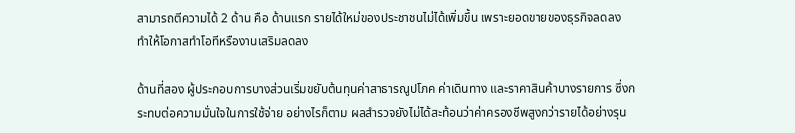สามารถตีความได้ 2 ด้าน คือ ด้านแรก รายได้ใหม่ของประชาชนไม่ได้เพิ่มขึ้น เพราะยอดขายของธุรกิจลดลง ทำให้โอกาสทำโอทีหรืองานเสริมลดลง

ด้านที่สอง ผู้ประกอบการบางส่วนเริ่มขยับต้นทุนค่าสาธารณูปโภค ค่าเดินทาง และราคาสินค้าบางรายการ ซึ่งกระทบต่อความมั่นใจในการใช้จ่าย อย่างไรก็ตาม ผลสำรวจยังไม่ได้สะท้อนว่าค่าครองชีพสูงกว่ารายได้อย่างรุน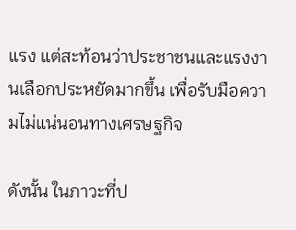แรง แต่สะท้อนว่าประชาชนและแรงงานเลือกประหยัดมากขึ้น เพื่อรับมือความไม่แน่นอนทางเศรษฐกิจ

ดังนั้น ในภาวะที่ป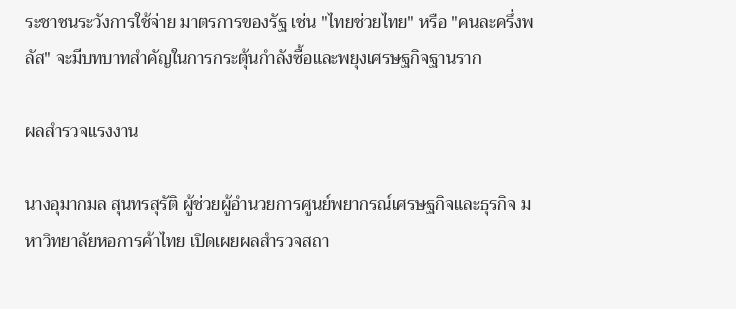ระชาชนระวังการใช้จ่าย มาตรการของรัฐ เช่น "ไทยช่วยไทย" หรือ "คนละครึ่งพลัส" จะมีบทบาทสำคัญในการกระตุ้นกำลังซื้อและพยุงเศรษฐกิจฐานราก

ผลสำรวจแรงงาน

นางอุมากมล สุนทรสุรัติ ผู้ช่วยผู้อำนวยการศูนย์พยากรณ์เศรษฐกิจและธุรกิจ มหาวิทยาลัยหอการค้าไทย เปิดเผยผลสำรวจสถา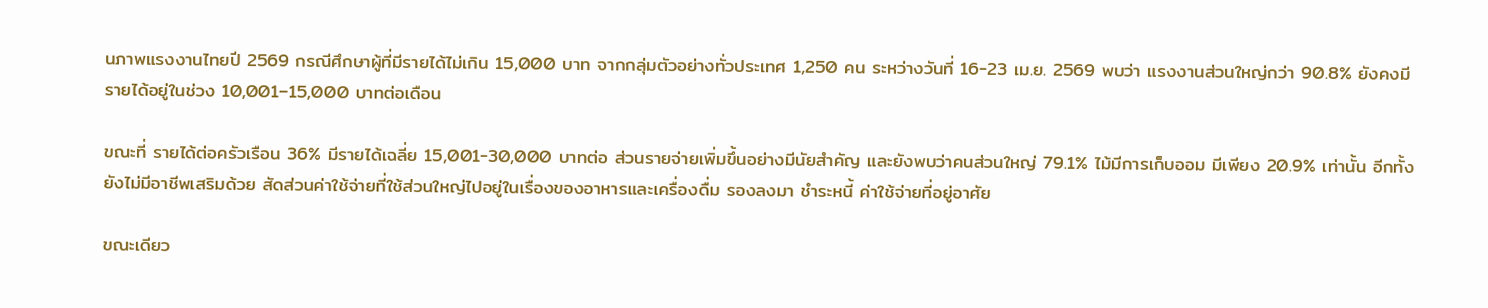นภาพแรงงานไทยปี 2569 กรณีศึกษาผู้ที่มีรายได้ไม่เกิน 15,000 บาท จากกลุ่มตัวอย่างทั่วประเทศ 1,250 คน ระหว่างวันที่ 16-23 เม.ย. 2569 พบว่า แรงงานส่วนใหญ่กว่า 90.8% ยังคงมีรายได้อยู่ในช่วง 10,001–15,000 บาทต่อเดือน

ขณะที่ รายได้ต่อครัวเรือน 36% มีรายได้เฉลี่ย 15,001-30,000 บาทต่อ ส่วนรายจ่ายเพิ่มขึ้นอย่างมีนัยสำคัญ และยังพบว่าคนส่วนใหญ่ 79.1% ไม้มีการเก็บออม มีเพียง 20.9% เท่านั้น อีกทั้งยังไม่มีอาชีพเสริมด้วย สัดส่วนค่าใช้จ่ายที่ใช้ส่วนใหญ่ไปอยู่ในเรื่องของอาหารและเครื่องดื่ม รองลงมา ชำระหนี้ ค่าใช้จ่ายที่อยู่อาศัย

ขณะเดียว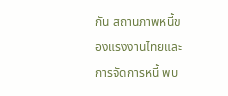กัน สถานภาพหนี้ของแรงงานไทยและการจัดการหนี้ พบ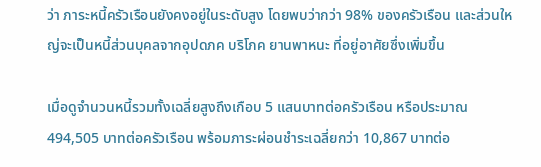ว่า ภาระหนี้ครัวเรือนยังคงอยู่ในระดับสูง โดยพบว่ากว่า 98% ของครัวเรือน และส่วนใหญ่จะเป็นหนี้ส่วนบุคลจากอุปดภค บริโภค ยานพาหนะ ที่อยู่อาศัยซึ่งเพิ่มขึ้น

เมื่อดูจำนวนหนี้รวมทั้งเฉลี่ยสูงถึงเกือบ 5 แสนบาทต่อครัวเรือน หรือประมาณ 494,505 บาทต่อครัวเรือน พร้อมภาระผ่อนชำระเฉลี่ยกว่า 10,867 บาทต่อ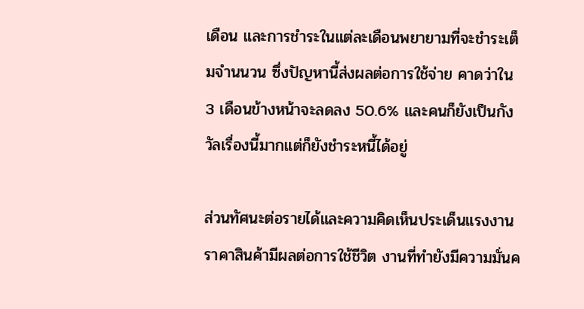เดือน และการชำระในแต่ละเดือนพยายามที่จะชำระเต็มจำนนวน ซึ่งปัญหานี้ส่งผลต่อการใช้จ่าย คาดว่าใน 3 เดือนข้างหน้าจะลดลง 50.6% และคนก็ยังเป็นกังวัลเรื่องนี้มากแต่ก็ยังชำระหนี้ได้อยู่

ส่วนทัศนะต่อรายได้และความคิดเห็นประเด็นแรงงาน ราคาสินค้ามีผลต่อการใช้ชีวิต งานที่ทำยังมีความมั่นค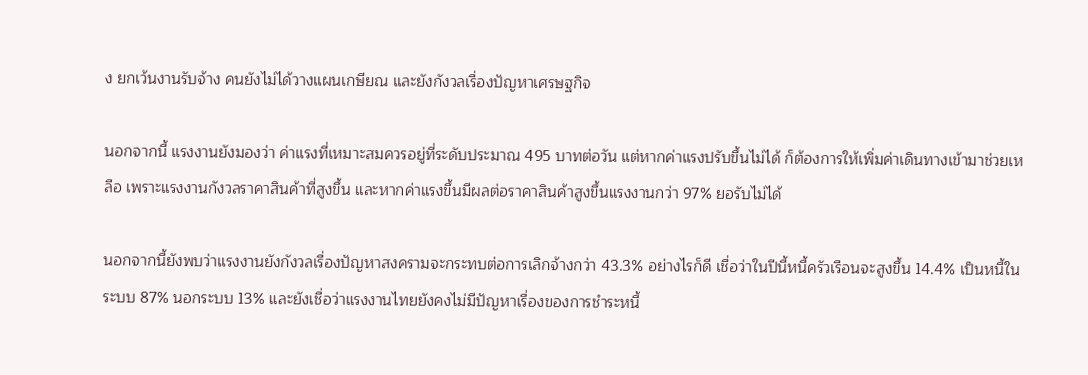ง ยกเว้นงานรับจ้าง คนยังไม่ได้วางแผนเกษียณ และยังกังวลเรื่องปัญหาเศรษฐกิจ

นอกจากนี้ แรงงานยังมองว่า ค่าแรงที่เหมาะสมควรอยู่ที่ระดับประมาณ 495 บาทต่อวัน แต่หากค่าแรงปรับขึ้นไม่ได้ ก็ต้องการให้เพิ่มค่าเดินทางเข้ามาช่วยเหลือ เพราะแรงงานกังวลราคาสินค้าที่สูงขึ้น และหากค่าแรงขึ้นมีผลต่อราคาสินค้าสูงขึ้นแรงงานกว่า 97% ยอรับไม่ได้

นอกจากนี้ยังพบว่าแรงงานยังกังวลเรื่องปัญหาสงครามจะกระทบต่อการเลิกจ้างกว่า 43.3% อย่างไรก็ดี เชื่อว่าในปีนี้หนี้ครัวเรือนจะสูงขึ้น 14.4% เป็นหนี้ในระบบ 87% นอกระบบ 13% และยังเชื่อว่าแรงงานไทยยังคงไม่มีปัญหาเรื่องของการชำระหนี้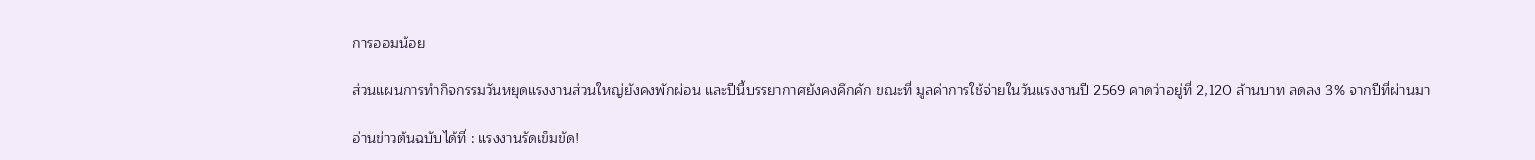การออมน้อย

ส่วนแผนการทำกิจกรรมวันหยุดแรงงานส่วนใหญ่ยังคงพักผ่อน และปีนี้บรรยากาศยังคงคึกคัก ขณะที่ มูลค่าการใช้จ่ายในวันแรงงานปี 2569 คาดว่าอยู่ที่ 2,120 ล้านบาท ลดลง 3% จากปีที่ผ่านมา

อ่านข่าวต้นฉบับได้ที่ : แรงงานรัดเข็มขัด!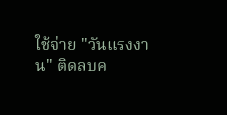ใช้จ่าย "วันแรงงาน" ติดลบค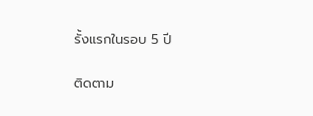รั้งแรกในรอบ 5 ปี

ติดตาม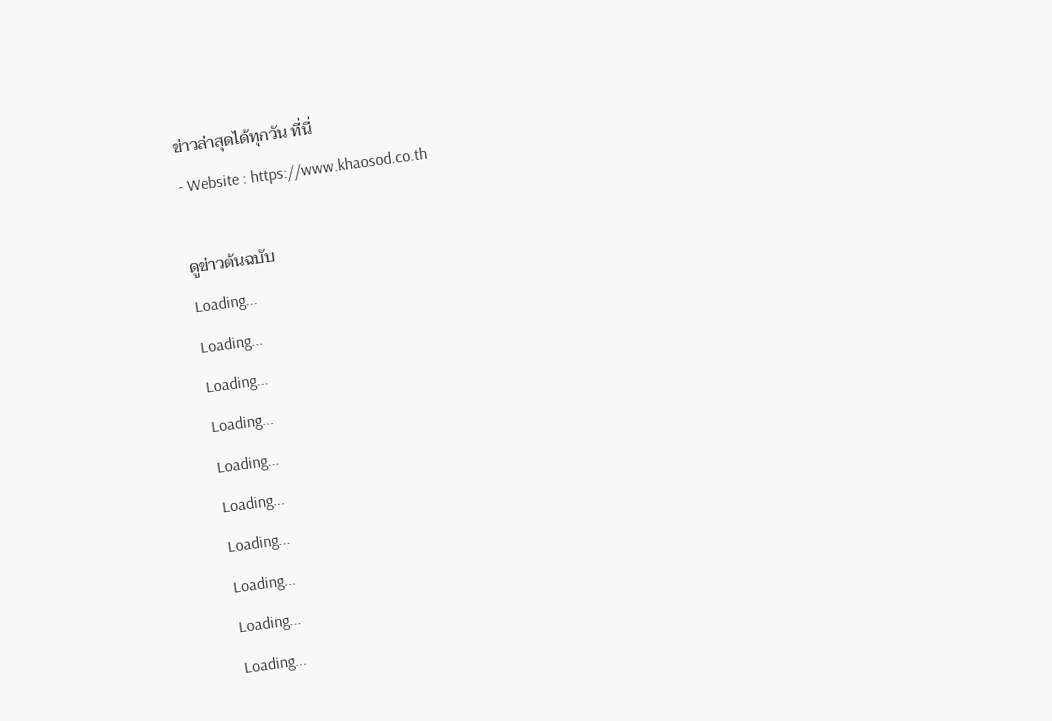ข่าวล่าสุดได้ทุกวัน ที่นี่
- Website : https://www.khaosod.co.th

ดูข่าวต้นฉบับ
Loading...
Loading...
Loading...
Loading...
Loading...
Loading...
Loading...
Loading...
Loading...
Loading...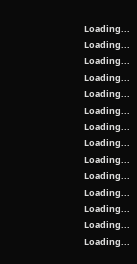Loading...
Loading...
Loading...
Loading...
Loading...
Loading...
Loading...
Loading...
Loading...
Loading...
Loading...
Loading...
Loading...
Loading...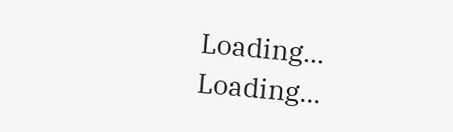Loading...
Loading...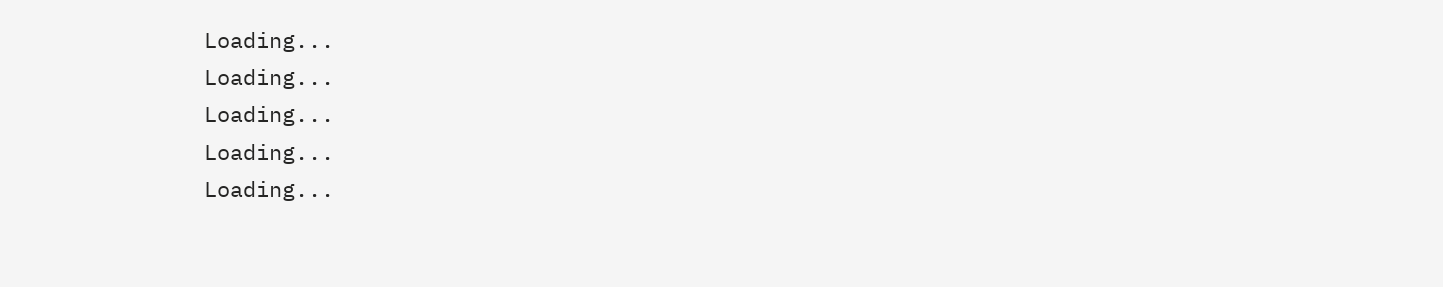Loading...
Loading...
Loading...
Loading...
Loading...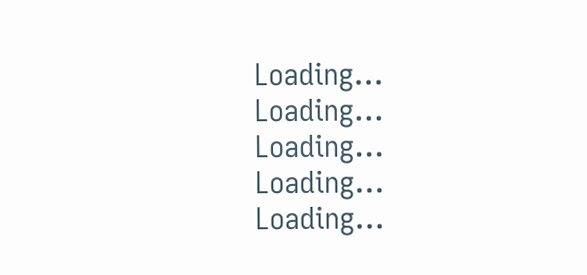Loading...
Loading...
Loading...
Loading...
Loading...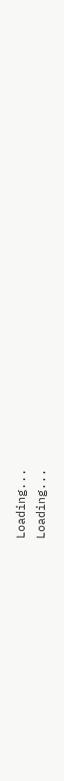Loading...
Loading...